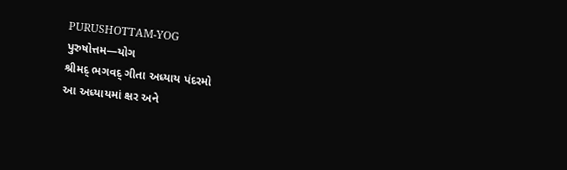PURUSHOTTAM-YOG
પુરુષોત્તમ—યોગ
શ્રીમદ્ ભગવદ્ ગીતા અધ્યાય પંદરમો
આ અધ્યાયમાં ક્ષર અને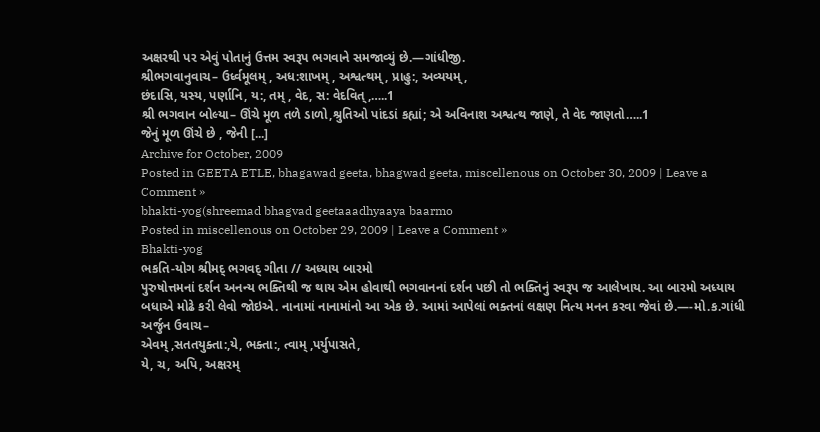અક્ષરથી પર એવું પોતાનું ઉત્તમ સ્વરૂપ ભગવાને સમજાવ્યું છે.—ગાંધીજી.
શ્રીભગવાનુવાચ– ઉર્ધ્વમૂલમ્ , અધ:શાખમ્ , અશ્વત્થમ્ , પ્રાહુ:, અવ્યયમ્ ,
છંદાસિ, યસ્ય, પર્ણાનિ, ય:, તમ્ , વેદ, સ: વેદવિત્ ,…..1
શ્રી ભગવાન બોલ્યા– ઊંચે મૂળ તળે ડાળો,શ્રુતિઓ પાંદડાં કહ્યાં; એ અવિનાશ અશ્વત્થ જાણે, તે વેદ જાણતો…..1
જેનું મૂળ ઊંચે છે , જેની [...]
Archive for October, 2009
Posted in GEETA ETLE, bhagawad geeta, bhagwad geeta, miscellenous on October 30, 2009 | Leave a Comment »
bhakti-yog(shreemad bhagvad geetaaadhyaaya baarmo
Posted in miscellenous on October 29, 2009 | Leave a Comment »
Bhakti-yog
ભકતિ-યોગ શ્રીમદ્ ભગવદ્ ગીતા // અધ્યાય બારમો
પુરુષોત્તમનાં દર્શન અનન્ય ભક્તિથી જ થાય એમ હોવાથી ભગવાનનાં દર્શન પછી તો ભક્તિનું સ્વરૂપ જ આલેખાય. આ બારમો અધ્યાય બધાએ મોઢે કરી લેવો જોઇએ. નાનામાં નાનામાંનો આ એક છે. આમાં આપેલાં ભક્તનાં લક્ષણ નિત્ય મનન કરવા જેવાં છે.—-મો.ક.ગાંધી
અર્જુન ઉવાચ–
એવમ્ ,સતતયુક્તા:,યે, ભક્તા:, ત્વામ્ ,પર્યુપાસતે,
યે, ચ, અપિ, અક્ષરમ્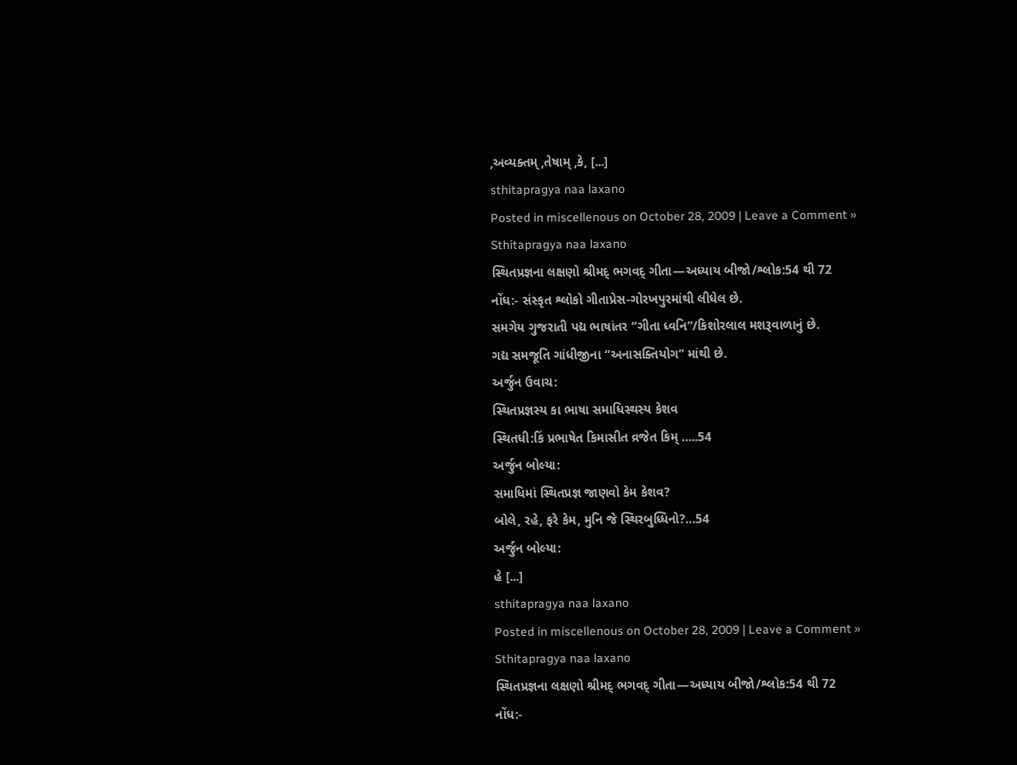,અવ્યક્તમ્ ,તેષામ્ ,કે, [...]
sthitapragya naa laxano
Posted in miscellenous on October 28, 2009 | Leave a Comment »
Sthitapragya naa laxano
સ્થિતપ્રજ્ઞના લક્ષણો શ્રીમદ્ ભગવદ્ ગીતા—અધ્યાય બીજો/શ્લોક:54 થી 72
નોંધ:- સંસ્કૃત શ્લોકો ગીતાપ્રેસ-ગોરખપુરમાંથી લીધેલ છે.
સમગેય ગુજરાતી પદ્ય ભાષાંતર “ગીતા ધ્વનિ”/કિશોરલાલ મશરૂવાળાનું છે.
ગદ્ય સમજૂતિ ગાંધીજીના “અનાસક્તિયોગ” માંથી છે.
અર્જુન ઉવાચ:
સ્થિતપ્રજ્ઞસ્ય કા ભાષા સમાધિસ્થસ્ય કેશવ
સ્થિતધી:કિં પ્રભાષેત કિમાસીત વ્રજેત કિમ્ …..54
અર્જુન બોલ્યા:
સમાધિમાં સ્થિતપ્રજ્ઞ જાણવો કેમ કેશવ?
બોલે, રહે, ફરે કેમ, મુનિ જે સ્થિરબુધ્ધિનો?…54
અર્જુન બોલ્યા:
હે [...]
sthitapragya naa laxano
Posted in miscellenous on October 28, 2009 | Leave a Comment »
Sthitapragya naa laxano
સ્થિતપ્રજ્ઞના લક્ષણો શ્રીમદ્ ભગવદ્ ગીતા—અધ્યાય બીજો/શ્લોક:54 થી 72
નોંધ:-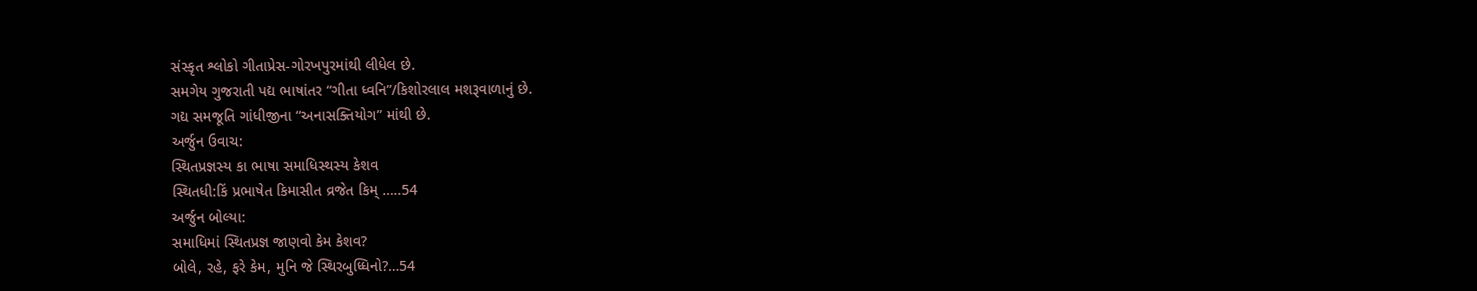સંસ્કૃત શ્લોકો ગીતાપ્રેસ-ગોરખપુરમાંથી લીધેલ છે.
સમગેય ગુજરાતી પદ્ય ભાષાંતર “ગીતા ધ્વનિ”/કિશોરલાલ મશરૂવાળાનું છે.
ગદ્ય સમજૂતિ ગાંધીજીના “અનાસક્તિયોગ” માંથી છે.
અર્જુન ઉવાચ:
સ્થિતપ્રજ્ઞસ્ય કા ભાષા સમાધિસ્થસ્ય કેશવ
સ્થિતધી:કિં પ્રભાષેત કિમાસીત વ્રજેત કિમ્ …..54
અર્જુન બોલ્યા:
સમાધિમાં સ્થિતપ્રજ્ઞ જાણવો કેમ કેશવ?
બોલે, રહે, ફરે કેમ, મુનિ જે સ્થિરબુધ્ધિનો?…54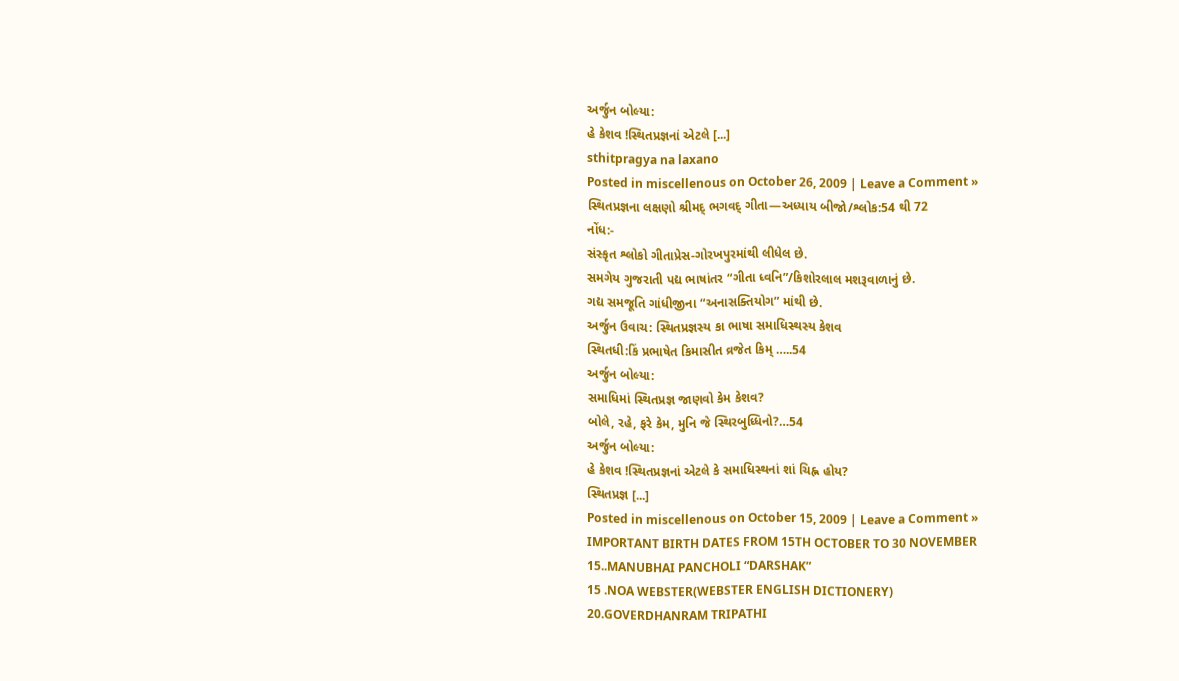અર્જુન બોલ્યા:
હે કેશવ !સ્થિતપ્રજ્ઞનાં એટલે [...]
sthitpragya na laxano
Posted in miscellenous on October 26, 2009 | Leave a Comment »
સ્થિતપ્રજ્ઞના લક્ષણો શ્રીમદ્ ભગવદ્ ગીતા—અધ્યાય બીજો/શ્લોક:54 થી 72
નોંધ:-
સંસ્કૃત શ્લોકો ગીતાપ્રેસ-ગોરખપુરમાંથી લીધેલ છે.
સમગેય ગુજરાતી પદ્ય ભાષાંતર “ગીતા ધ્વનિ”/કિશોરલાલ મશરૂવાળાનું છે.
ગદ્ય સમજૂતિ ગાંધીજીના “અનાસક્તિયોગ” માંથી છે.
અર્જુન ઉવાચ: સ્થિતપ્રજ્ઞસ્ય કા ભાષા સમાધિસ્થસ્ય કેશવ
સ્થિતધી:કિં પ્રભાષેત કિમાસીત વ્રજેત કિમ્ …..54
અર્જુન બોલ્યા:
સમાધિમાં સ્થિતપ્રજ્ઞ જાણવો કેમ કેશવ?
બોલે, રહે, ફરે કેમ, મુનિ જે સ્થિરબુધ્ધિનો?…54
અર્જુન બોલ્યા:
હે કેશવ !સ્થિતપ્રજ્ઞનાં એટલે કે સમાધિસ્થનાં શાં ચિહ્ન હોય?
સ્થિતપ્રજ્ઞ [...]
Posted in miscellenous on October 15, 2009 | Leave a Comment »
IMPORTANT BIRTH DATES FROM 15TH OCTOBER TO 30 NOVEMBER
15..MANUBHAI PANCHOLI “DARSHAK”
15 .NOA WEBSTER(WEBSTER ENGLISH DICTIONERY)
20.GOVERDHANRAM TRIPATHI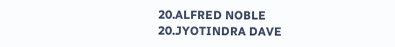20.ALFRED NOBLE
20.JYOTINDRA DAVE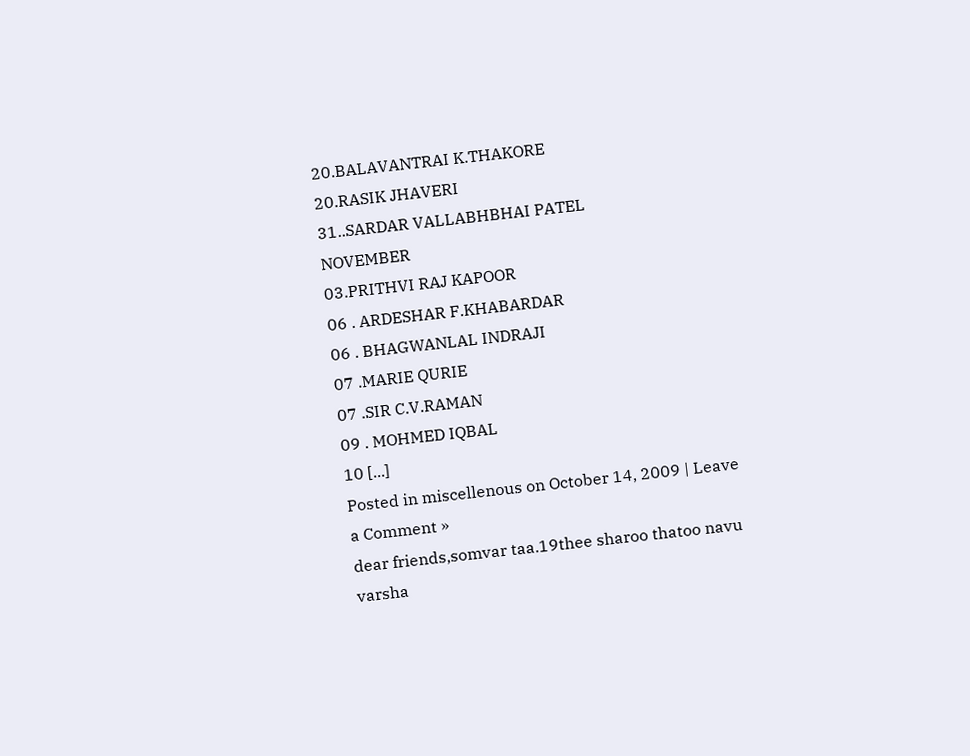20.BALAVANTRAI K.THAKORE
20.RASIK JHAVERI
31..SARDAR VALLABHBHAI PATEL
NOVEMBER
03.PRITHVI RAJ KAPOOR
06 . ARDESHAR F.KHABARDAR
06 . BHAGWANLAL INDRAJI
07 .MARIE QURIE
07 .SIR C.V.RAMAN
09 . MOHMED IQBAL
10 [...]
Posted in miscellenous on October 14, 2009 | Leave a Comment »
dear friends,somvar taa.19thee sharoo thatoo navu varsha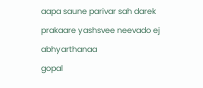aapa saune parivar sah darek prakaare yashsvee neevado ej abhyarthanaa
gopal